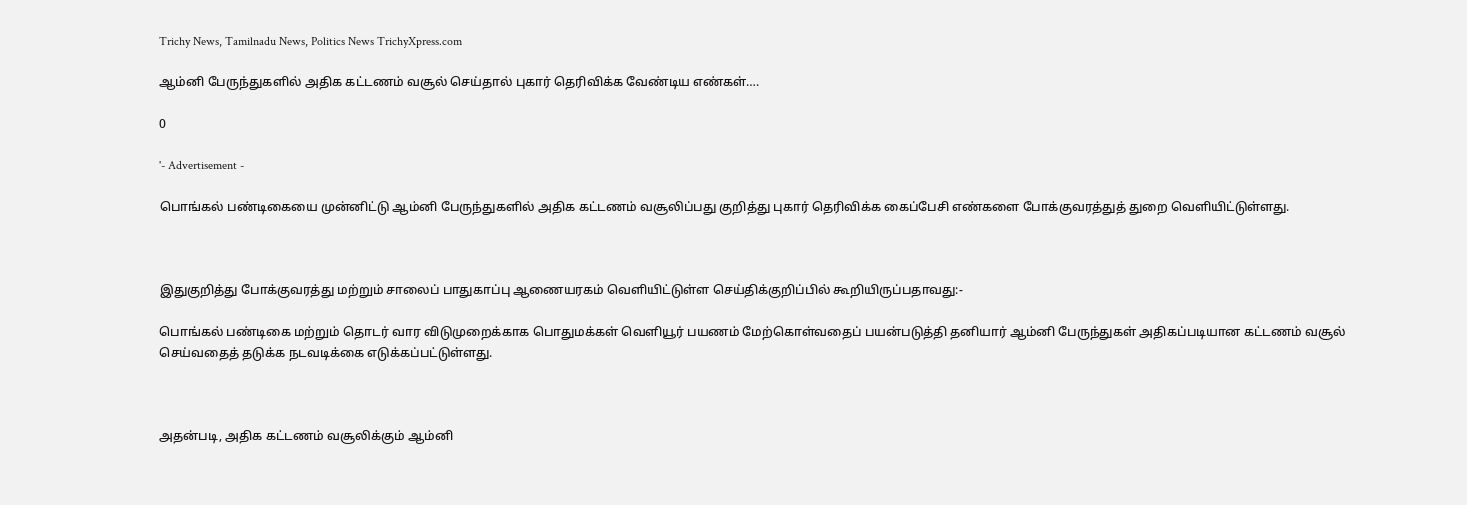Trichy News, Tamilnadu News, Politics News TrichyXpress.com

ஆம்னி பேருந்துகளில் அதிக கட்டணம் வசூல் செய்தால் புகார் தெரிவிக்க வேண்டிய எண்கள்….

0

'- Advertisement -

பொங்கல் பண்டிகையை முன்னிட்டு ஆம்னி பேருந்துகளில் அதிக கட்டணம் வசூலிப்பது குறித்து புகார் தெரிவிக்க கைப்பேசி எண்களை போக்குவரத்துத் துறை வெளியிட்டுள்ளது.



இதுகுறித்து போக்குவரத்து மற்றும் சாலைப் பாதுகாப்பு ஆணையரகம் வெளியிட்டுள்ள செய்திக்குறிப்பில் கூறியிருப்பதாவது:-

பொங்கல் பண்டிகை மற்றும் தொடர் வார விடுமுறைக்காக பொதுமக்கள் வெளியூர் பயணம் மேற்கொள்வதைப் பயன்படுத்தி தனியார் ஆம்னி பேருந்துகள் அதிகப்படியான கட்டணம் வசூல் செய்வதைத் தடுக்க நடவடிக்கை எடுக்கப்பட்டுள்ளது.



அதன்படி, அதிக கட்டணம் வசூலிக்கும் ஆம்னி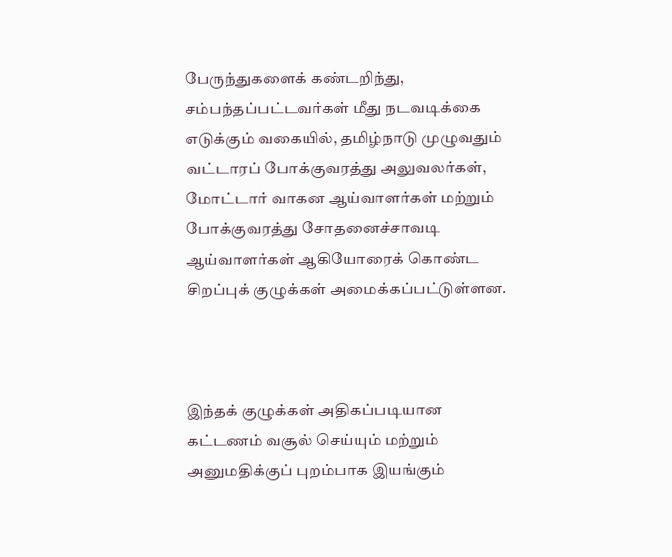பேருந்துகளைக் கண்டறிந்து, சம்பந்தப்பட்டவர்கள் மீது நடவடிக்கை எடுக்கும் வகையில், தமிழ்நாடு முழுவதும் வட்டாரப் போக்குவரத்து அலுவலர்கள், மோட்டார் வாகன ஆய்வாளர்கள் மற்றும் போக்குவரத்து சோதனைச்சாவடி ஆய்வாளர்கள் ஆகியோரைக் கொண்ட சிறப்புக் குழுக்கள் அமைக்கப்பட்டுள்ளன.



இந்தக் குழுக்கள் அதிகப்படியான கட்டணம் வசூல் செய்யும் மற்றும் அனுமதிக்குப் புறம்பாக இயங்கும்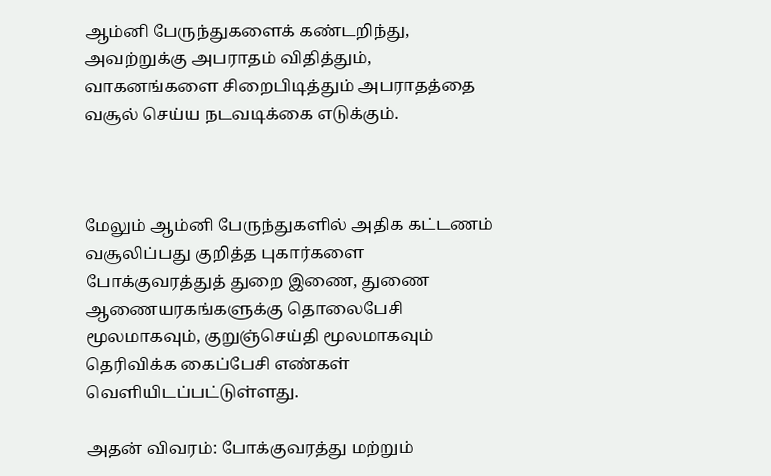ஆம்னி பேருந்துகளைக் கண்டறிந்து, அவற்றுக்கு அபராதம் விதித்தும், வாகனங்களை சிறைபிடித்தும் அபராதத்தை வசூல் செய்ய நடவடிக்கை எடுக்கும்.



மேலும் ஆம்னி பேருந்துகளில் அதிக கட்டணம் வசூலிப்பது குறித்த புகார்களை போக்குவரத்துத் துறை இணை, துணை ஆணையரகங்களுக்கு தொலைபேசி மூலமாகவும், குறுஞ்செய்தி மூலமாகவும் தெரிவிக்க கைப்பேசி எண்கள் வெளியிடப்பட்டுள்ளது.

அதன் விவரம்: போக்குவரத்து மற்றும்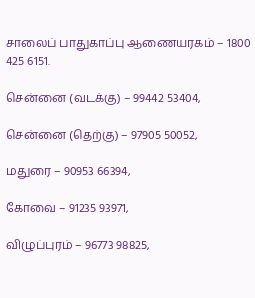சாலைப் பாதுகாப்பு ஆணையரகம் – 1800 425 6151.

சென்னை (வடக்கு) – 99442 53404,

சென்னை (தெற்கு) – 97905 50052,

மதுரை – 90953 66394,

கோவை – 91235 93971,

விழுப்புரம் – 96773 98825,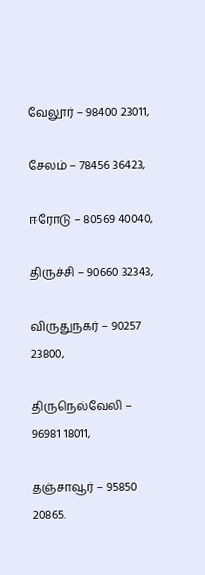வேலூர் – 98400 23011,

சேலம் – 78456 36423,

ஈரோடு – 80569 40040,

திருச்சி – 90660 32343,

விருதுநகர் – 90257 23800,

திருநெல்வேலி – 96981 18011,

தஞ்சாவூர் – 95850 20865.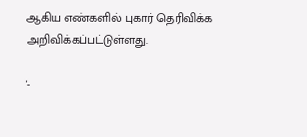ஆகிய எண்களில் புகார் தெரிவிக்க அறிவிக்கப்பட்டுள்ளது.

'-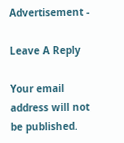Advertisement -

Leave A Reply

Your email address will not be published.